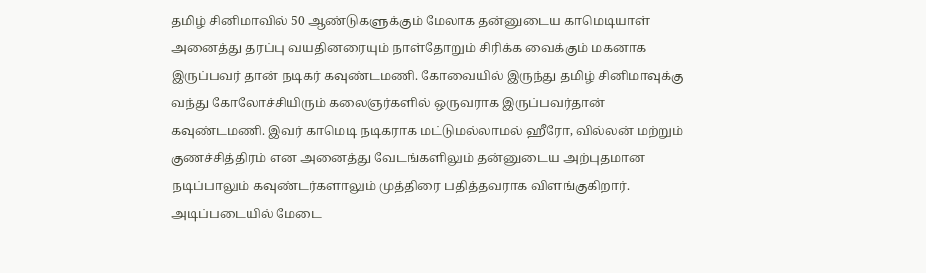தமிழ் சினிமாவில் 50 ஆண்டுகளுக்கும் மேலாக தன்னுடைய காமெடியாள் அனைத்து தரப்பு வயதினரையும் நாள்தோறும் சிரிக்க வைக்கும் மகனாக இருப்பவர் தான் நடிகர் கவுண்டமணி. கோவையில் இருந்து தமிழ் சினிமாவுக்கு வந்து கோலோச்சியிரும் கலைஞர்களில் ஒருவராக இருப்பவர்தான் கவுண்டமணி. இவர் காமெடி நடிகராக மட்டுமல்லாமல் ஹீரோ, வில்லன் மற்றும் குணச்சித்திரம் என அனைத்து வேடங்களிலும் தன்னுடைய அற்புதமான நடிப்பாலும் கவுண்டர்களாலும் முத்திரை பதித்தவராக விளங்குகிறார். அடிப்படையில் மேடை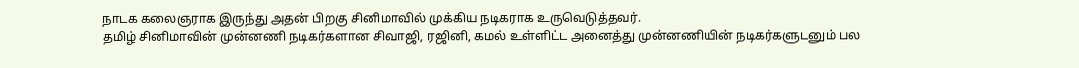நாடக கலைஞராக இருந்து அதன் பிறகு சினிமாவில் முக்கிய நடிகராக உருவெடுத்தவர்.
தமிழ் சினிமாவின் முன்னணி நடிகர்களான சிவாஜி, ரஜினி, கமல் உள்ளிட்ட அனைத்து முன்னணியின் நடிகர்களுடனும் பல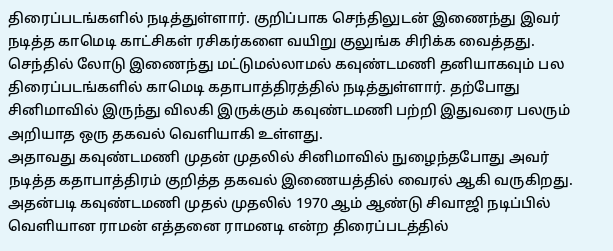திரைப்படங்களில் நடித்துள்ளார். குறிப்பாக செந்திலுடன் இணைந்து இவர் நடித்த காமெடி காட்சிகள் ரசிகர்களை வயிறு குலுங்க சிரிக்க வைத்தது. செந்தில் லோடு இணைந்து மட்டுமல்லாமல் கவுண்டமணி தனியாகவும் பல திரைப்படங்களில் காமெடி கதாபாத்திரத்தில் நடித்துள்ளார். தற்போது சினிமாவில் இருந்து விலகி இருக்கும் கவுண்டமணி பற்றி இதுவரை பலரும் அறியாத ஒரு தகவல் வெளியாகி உள்ளது.
அதாவது கவுண்டமணி முதன் முதலில் சினிமாவில் நுழைந்தபோது அவர் நடித்த கதாபாத்திரம் குறித்த தகவல் இணையத்தில் வைரல் ஆகி வருகிறது. அதன்படி கவுண்டமணி முதல் முதலில் 1970 ஆம் ஆண்டு சிவாஜி நடிப்பில் வெளியான ராமன் எத்தனை ராமனடி என்ற திரைப்படத்தில்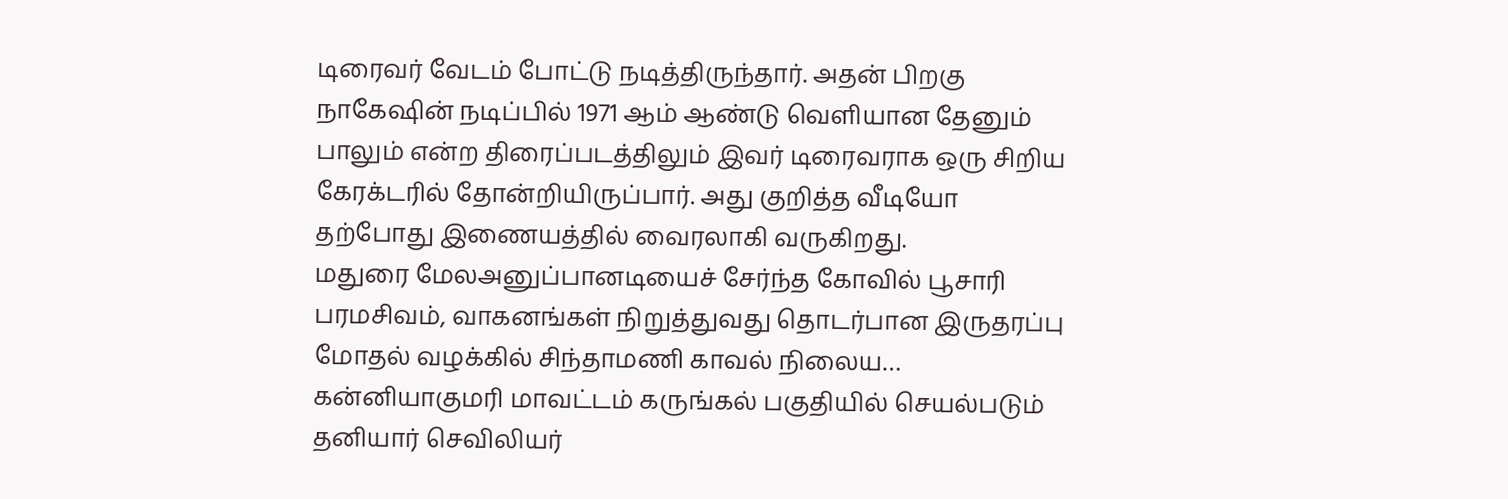டிரைவர் வேடம் போட்டு நடித்திருந்தார். அதன் பிறகு நாகேஷின் நடிப்பில் 1971 ஆம் ஆண்டு வெளியான தேனும் பாலும் என்ற திரைப்படத்திலும் இவர் டிரைவராக ஒரு சிறிய கேரக்டரில் தோன்றியிருப்பார். அது குறித்த வீடியோ தற்போது இணையத்தில் வைரலாகி வருகிறது.
மதுரை மேலஅனுப்பானடியைச் சேர்ந்த கோவில் பூசாரி பரமசிவம், வாகனங்கள் நிறுத்துவது தொடர்பான இருதரப்பு மோதல் வழக்கில் சிந்தாமணி காவல் நிலைய…
கன்னியாகுமரி மாவட்டம் கருங்கல் பகுதியில் செயல்படும் தனியார் செவிலியர்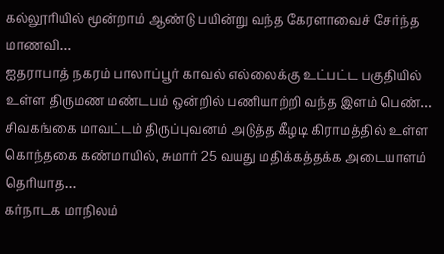கல்லூரியில் மூன்றாம் ஆண்டு பயின்று வந்த கேரளாவைச் சேர்ந்த மாணவி…
ஐதராபாத் நகரம் பாலாப்பூர் காவல் எல்லைக்கு உட்பட்ட பகுதியில் உள்ள திருமண மண்டபம் ஒன்றில் பணியாற்றி வந்த இளம் பெண்…
சிவகங்கை மாவட்டம் திருப்புவனம் அடுத்த கீழடி கிராமத்தில் உள்ள கொந்தகை கண்மாயில், சுமார் 25 வயது மதிக்கத்தக்க அடையாளம் தெரியாத…
கர்நாடக மாநிலம்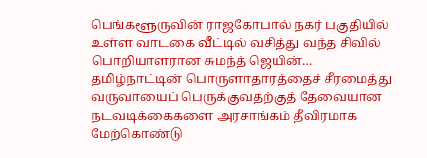பெங்களூருவின் ராஜகோபால் நகர் பகுதியில் உள்ள வாடகை வீட்டில் வசித்து வந்த சிவில் பொறியாளரான சுமந்த் ஜெயின்…
தமிழ்நாட்டின் பொருளாதாரத்தைச் சீரமைத்து வருவாயைப் பெருக்குவதற்குத் தேவையான நடவடிக்கைகளை அரசாங்கம் தீவிரமாக மேற்கொண்டு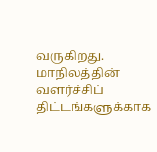வருகிறது. மாநிலத்தின் வளர்ச்சிப் திட்டங்களுக்காக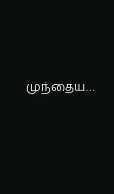முந்தைய…